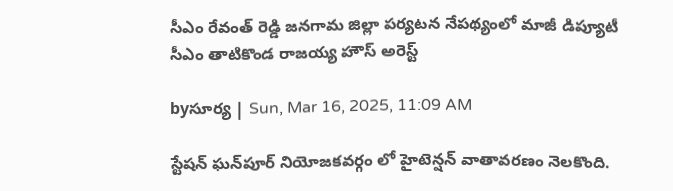సీఎం రేవంత్ రెడ్డి జనగామ జిల్లా పర్యటన నేపథ్యంలో మాజీ డిప్యూటీ సీఎం తాటికొండ రాజయ్య హౌస్ అరెస్ట్

byసూర్య | Sun, Mar 16, 2025, 11:09 AM

స్టేషన్ ఘన్‌పూర్‌ నియోజకవర్గం లో హైటెన్షన్ వాతావరణం నెలకొంది.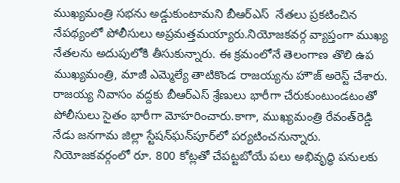ముఖ్యమంత్రి సభను అడ్డుకుంటామని బీఆర్ఎస్  నేతలు ప్రకటించిన నేపథ్యంలో పోలీసులు అప్రమత్తమయ్యారు.నియోజకవర్గ వ్యాప్తంగా ముఖ్య నేతలను అదుపులోకి తీసుకున్నారు. ఈ క్రమంలోనే తెలంగాణ తొలి ఉప ముఖ్యమంత్రి, మాజీ ఎమ్మెల్యే తాటికొండ రాజయ్యను హౌజ్ అరెస్ట్ చేశారు. రాజయ్య నివాసం వద్దకు బీఆర్ఎస్ శ్రేణులు భారీగా చేరుకుంటుండటంతో పోలీసులు సైతం భారీగా మోహరించారు.కాగా, ముఖ్యమంత్రి రేవంత్‌రెడ్డి నేడు జనగామ జిల్లా స్టేషన్‌ఘన్‌పూర్‌లో పర్యటించనున్నారు. నియోజకవర్గంలో రూ. 800 కోట్లతో చేపట్టబోయే పలు అభివృద్ధి పనులకు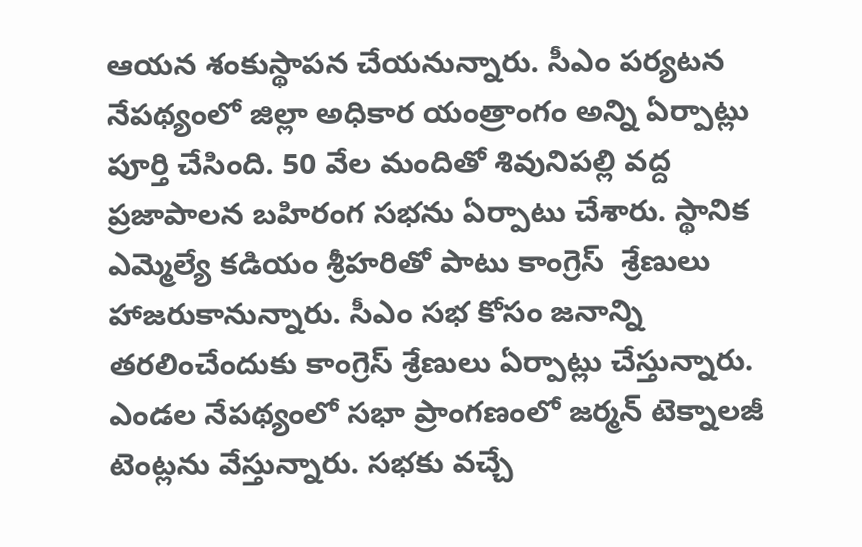ఆయన శంకుస్థాపన చేయనున్నారు. సీఎం పర్యటన నేపథ్యంలో జిల్లా అధికార యంత్రాంగం అన్ని ఏర్పాట్లు పూర్తి చేసింది. 50 వేల మందితో శివునిపల్లి వద్ద ప్రజాపాలన బహిరంగ సభను ఏర్పాటు చేశారు. స్థానిక ఎమ్మెల్యే కడియం శ్రీహరితో పాటు కాంగ్రెస్‌  శ్రేణులు హాజరుకానున్నారు. సీఎం సభ కోసం జనాన్ని తరలించేందుకు కాంగ్రెస్ శ్రేణులు ఏర్పాట్లు చేస్తున్నారు. ఎండల నేపథ్యంలో సభా ప్రాంగణంలో జర్మన్‌ టెక్నాలజీ టెంట్లను వేస్తున్నారు. సభకు వచ్చే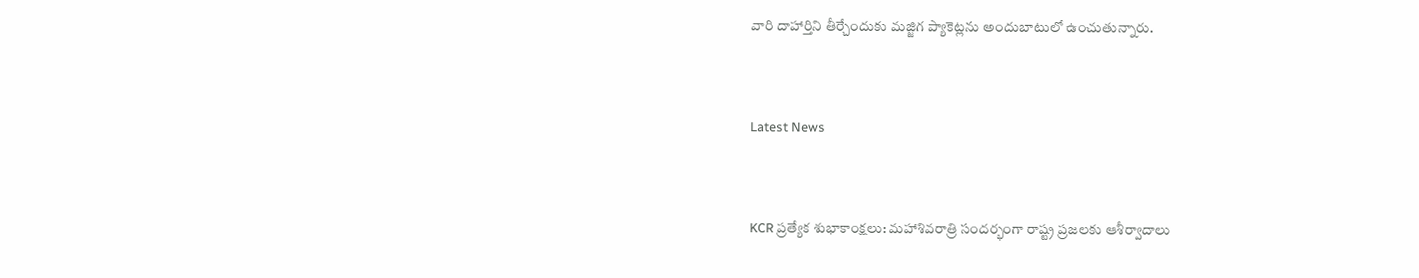వారి దాహార్తిని తీర్చేందుకు మజ్జిగ ప్యాకెట్లను అందుబాటులో ఉంచుతున్నారు.


Latest News


KCR ప్రత్యేక శుభాకాంక్షలు: మహాశివరాత్రి సందర్భంగా రాష్ట్ర ప్రజలకు ఆశీర్వాదాలు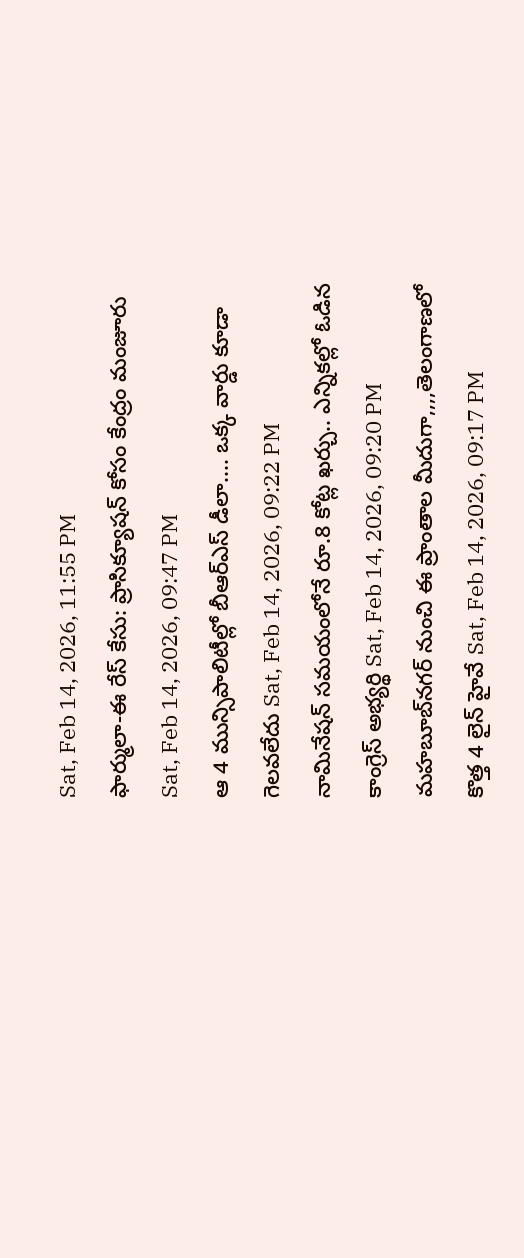Sat, Feb 14, 2026, 11:55 PM
ఫార్ములా-ఈ రేస్ కేసు: ప్రాసిక్యూషన్ కోసం కేంద్రం మంజూరు Sat, Feb 14, 2026, 09:47 PM
ఆ 4 మున్సిపాలిటీల్లో బీఆర్ఎస్ డీలా.... ఒక్క వార్డు కూడా గెలవలేదు Sat, Feb 14, 2026, 09:22 PM
నామినేషన్ సమయంలోనే రూ.8 కోట్ల ఖర్చు.. ఎన్నికల్లో ఓడిన కాంగ్రెస్ అభ్యర్థి Sat, Feb 14, 2026, 09:20 PM
మహబూబ్‌నగర్ నుంచి ఈ ప్రాంతాల మీదుగా,,,,తెలంగాణలో కొత్త 4 లైన్ హైవే Sat, Feb 14, 2026, 09:17 PM